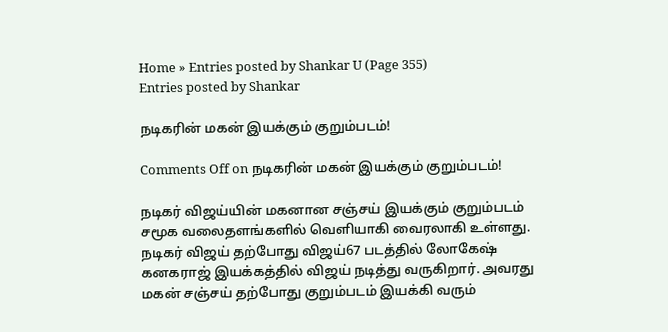Home » Entries posted by Shankar U (Page 355)
Entries posted by Shankar

நடிகரின் மகன் இயக்கும் குறும்படம்!

Comments Off on நடிகரின் மகன் இயக்கும் குறும்படம்!

நடிகர் விஜய்யின் மகனான சஞ்சய் இயக்கும் குறும்படம் சமூக வலைதளங்களில் வெளியாகி வைரலாகி உள்ளது. நடிகர் விஜய் தற்போது விஜய்67 படத்தில் லோகேஷ் கனகராஜ் இயக்கத்தில் விஜய் நடித்து வருகிறார். அவரது மகன் சஞ்சய் தற்போது குறும்படம் இயக்கி வரும்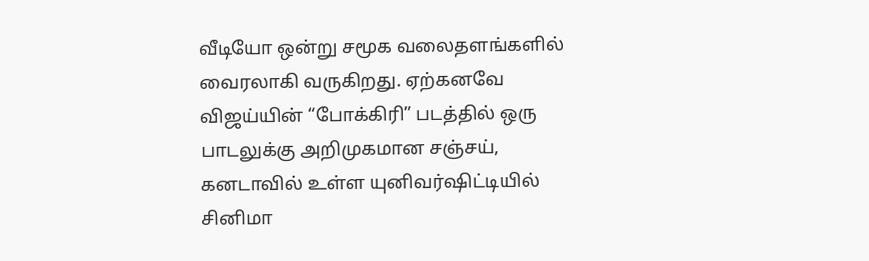வீடியோ ஒன்று சமூக வலைதளங்களில் வைரலாகி வருகிறது. ஏற்கனவே விஜய்யின் “போக்கிரி” படத்தில் ஒரு பாடலுக்கு அறிமுகமான சஞ்சய், கனடாவில் உள்ள யுனிவர்ஷிட்டியில் சினிமா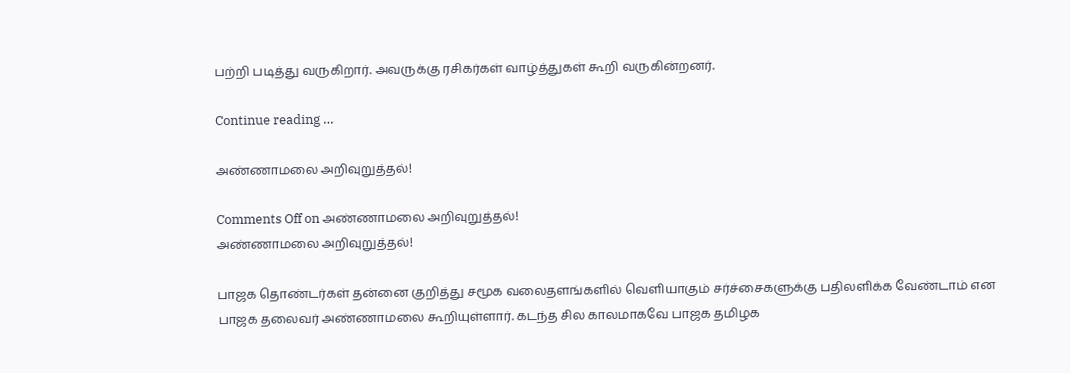பற்றி படித்து வருகிறார். அவருக்கு ரசிகர்கள் வாழ்த்துகள் கூறி வருகின்றனர்.

Continue reading …

அண்ணாமலை அறிவுறுத்தல்!

Comments Off on அண்ணாமலை அறிவுறுத்தல்!
அண்ணாமலை அறிவுறுத்தல்!

பாஜக தொண்டர்கள் தன்னை குறித்து சமூக வலைதளங்களில் வெளியாகும் சர்ச்சைகளுக்கு பதிலளிக்க வேண்டாம் என பாஜக தலைவர் அண்ணாமலை கூறியுள்ளார். கடந்த சில காலமாகவே பாஜக தமிழக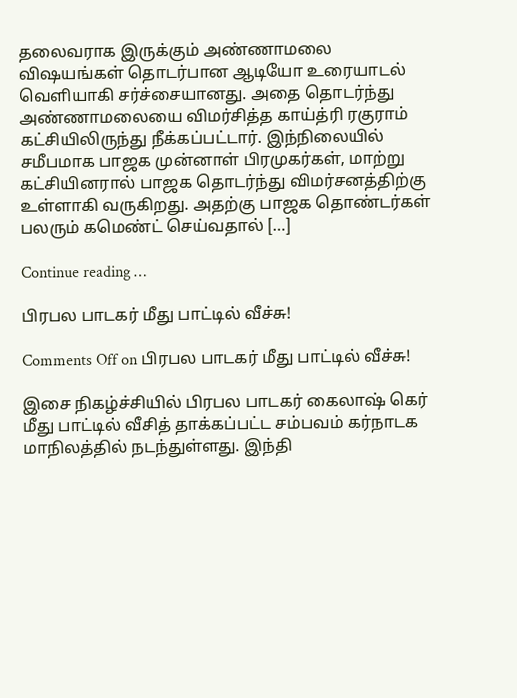தலைவராக இருக்கும் அண்ணாமலை விஷயங்கள் தொடர்பான ஆடியோ உரையாடல் வெளியாகி சர்ச்சையானது. அதை தொடர்ந்து அண்ணாமலையை விமர்சித்த காய்த்ரி ரகுராம் கட்சியிலிருந்து நீக்கப்பட்டார். இந்நிலையில் சமீபமாக பாஜக முன்னாள் பிரமுகர்கள், மாற்று கட்சியினரால் பாஜக தொடர்ந்து விமர்சனத்திற்கு உள்ளாகி வருகிறது. அதற்கு பாஜக தொண்டர்கள் பலரும் கமெண்ட் செய்வதால் […]

Continue reading …

பிரபல பாடகர் மீது பாட்டில் வீச்சு!

Comments Off on பிரபல பாடகர் மீது பாட்டில் வீச்சு!

இசை நிகழ்ச்சியில் பிரபல பாடகர் கைலாஷ் கெர் மீது பாட்டில் வீசித் தாக்கப்பட்ட சம்பவம் கர்நாடக மாநிலத்தில் நடந்துள்ளது. இந்தி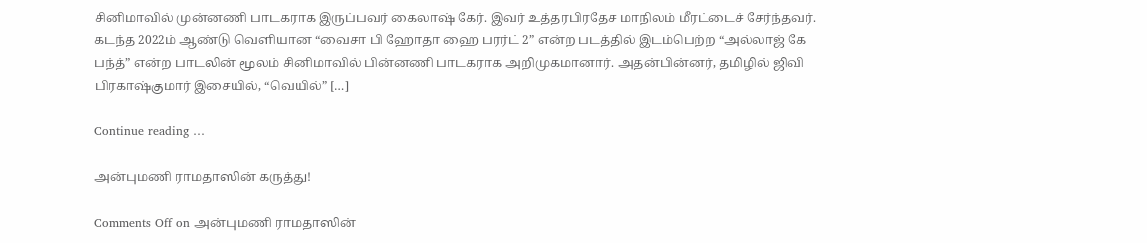சினிமாவில் முன்னணி பாடகராக இருப்பவர் கைலாஷ் கேர். இவர் உத்தரபிரதேச மாநிலம் மீரட்டைச் சேர்ந்தவர். கடந்த 2022ம் ஆண்டு வெளியான “வைசா பி ஹோதா ஹை பரர்ட் 2” என்ற படத்தில் இடம்பெற்ற “அல்லாஜ் கே பந்த்” என்ற பாடலின் மூலம் சினிமாவில் பின்னணி பாடகராக அறிமுகமானார். அதன்பின்னர், தமிழில் ஜிவி பிரகாஷ்குமார் இசையில், “வெயில்” […]

Continue reading …

அன்புமணி ராமதாஸின் கருத்து!

Comments Off on அன்புமணி ராமதாஸின்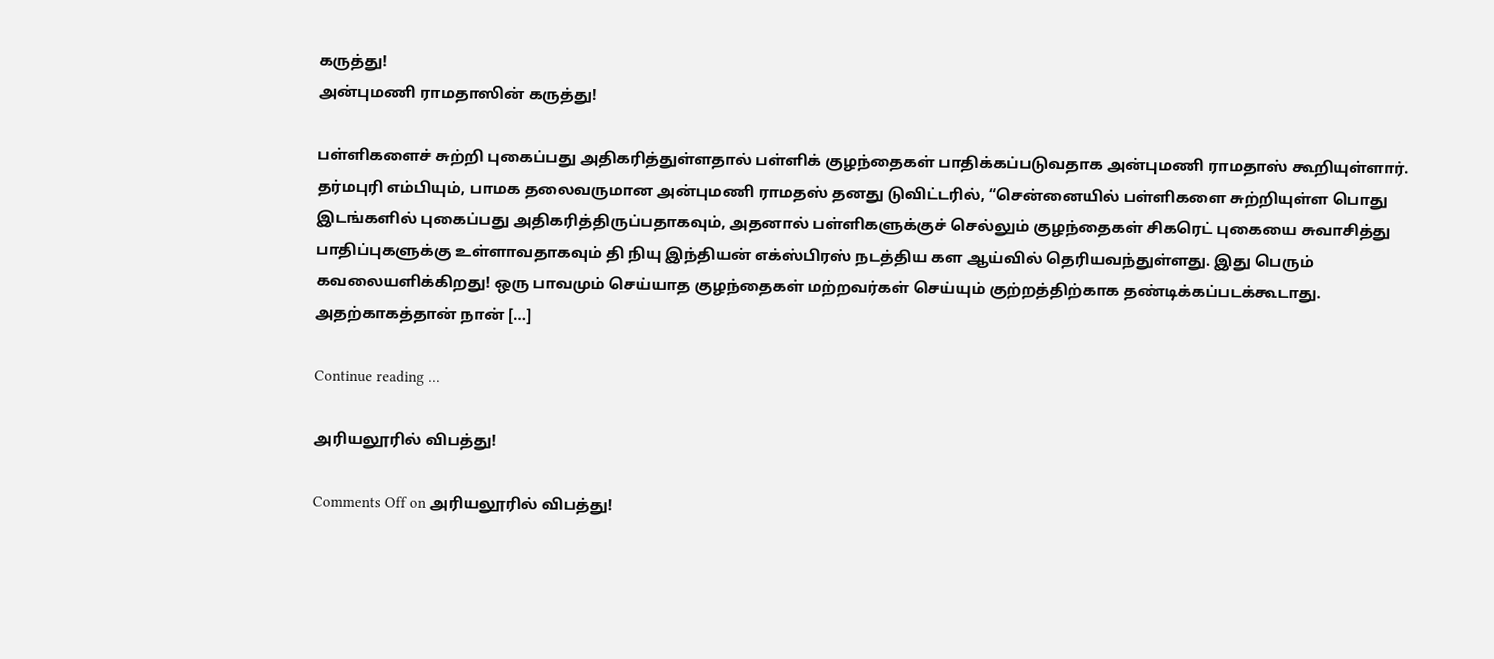கருத்து!
அன்புமணி ராமதாஸின் கருத்து!

பள்ளிகளைச் சுற்றி புகைப்பது அதிகரித்துள்ளதால் பள்ளிக் குழந்தைகள் பாதிக்கப்படுவதாக அன்புமணி ராமதாஸ் கூறியுள்ளார். தர்மபுரி எம்பியும், பாமக தலைவருமான அன்புமணி ராமதஸ் தனது டுவிட்டரில், “சென்னையில் பள்ளிகளை சுற்றியுள்ள பொது இடங்களில் புகைப்பது அதிகரித்திருப்பதாகவும், அதனால் பள்ளிகளுக்குச் செல்லும் குழந்தைகள் சிகரெட் புகையை சுவாசித்து பாதிப்புகளுக்கு உள்ளாவதாகவும் தி நியு இந்தியன் எக்ஸ்பிரஸ் நடத்திய கள ஆய்வில் தெரியவந்துள்ளது. இது பெரும் கவலையளிக்கிறது! ஒரு பாவமும் செய்யாத குழந்தைகள் மற்றவர்கள் செய்யும் குற்றத்திற்காக தண்டிக்கப்படக்கூடாது. அதற்காகத்தான் நான் […]

Continue reading …

அரியலூரில் விபத்து!

Comments Off on அரியலூரில் விபத்து!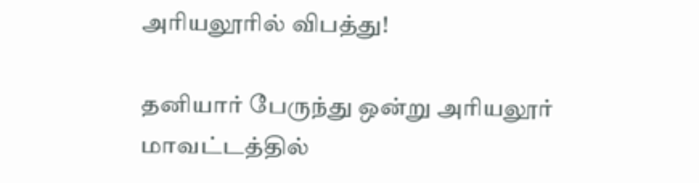அரியலூரில் விபத்து!

தனியார் பேருந்து ஒன்று அரியலூர் மாவட்டத்தில்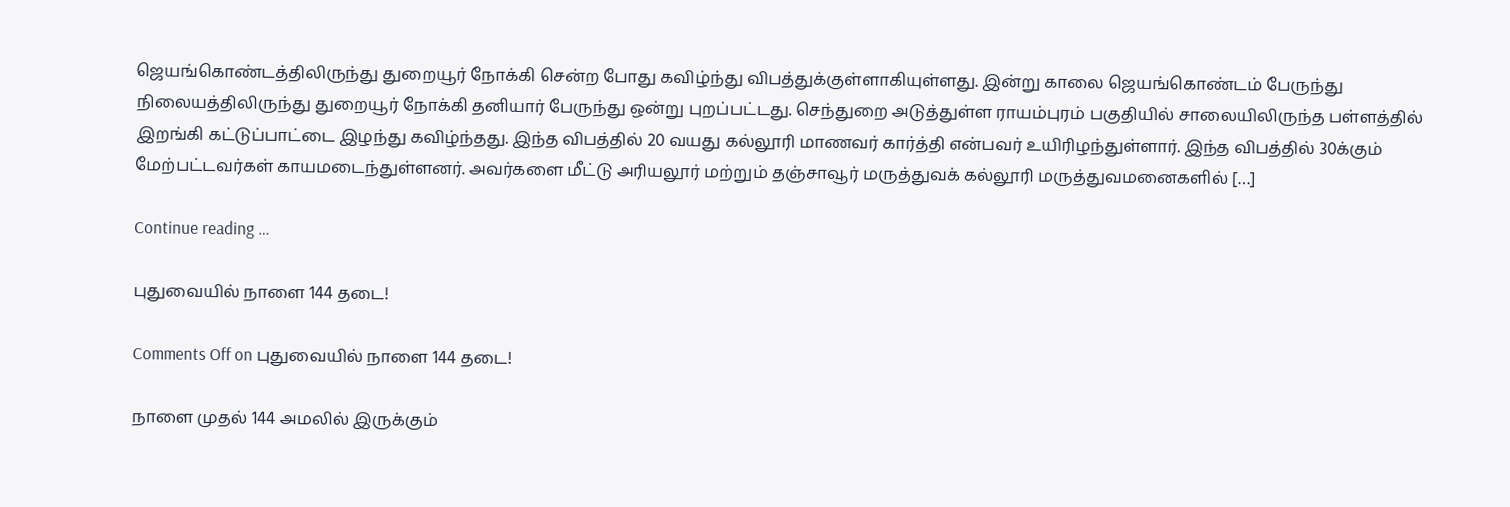ஜெயங்கொண்டத்திலிருந்து துறையூர் நோக்கி சென்ற போது கவிழ்ந்து விபத்துக்குள்ளாகியுள்ளது. இன்று காலை ஜெயங்கொண்டம் பேருந்து நிலையத்திலிருந்து துறையூர் நோக்கி தனியார் பேருந்து ஒன்று புறப்பட்டது. செந்துறை அடுத்துள்ள ராயம்புரம் பகுதியில் சாலையிலிருந்த பள்ளத்தில் இறங்கி கட்டுப்பாட்டை இழந்து கவிழ்ந்தது. இந்த விபத்தில் 20 வயது கல்லூரி மாணவர் கார்த்தி என்பவர் உயிரிழந்துள்ளார். இந்த விபத்தில் 30க்கும் மேற்பட்டவர்கள் காயமடைந்துள்ளனர். அவர்களை மீட்டு அரியலூர் மற்றும் தஞ்சாவூர் மருத்துவக் கல்லூரி மருத்துவமனைகளில் […]

Continue reading …

புதுவையில் நாளை 144 தடை!

Comments Off on புதுவையில் நாளை 144 தடை!

நாளை முதல் 144 அமலில் இருக்கும்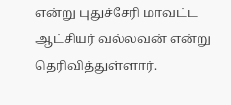என்று புதுச்சேரி மாவட்ட ஆட்சியர் வல்லவன் என்று தெரிவித்துள்ளார்.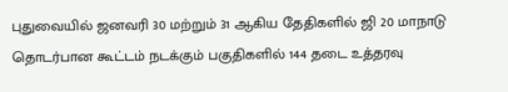புதுவையில் ஜனவரி 30 மற்றும் 31 ஆகிய தேதிகளில் ஜி 20 மாநாடு தொடர்பான கூட்டம் நடக்கும் பகுதிகளில் 144 தடை உத்தரவு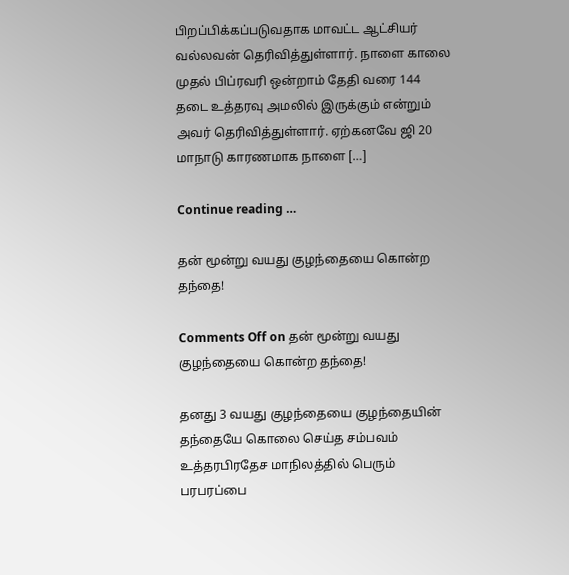பிறப்பிக்கப்படுவதாக மாவட்ட ஆட்சியர் வல்லவன் தெரிவித்துள்ளார். நாளை காலை முதல் பிப்ரவரி ஒன்றாம் தேதி வரை 144 தடை உத்தரவு அமலில் இருக்கும் என்றும் அவர் தெரிவித்துள்ளார். ஏற்கனவே ஜி 20 மாநாடு காரணமாக நாளை […]

Continue reading …

தன் மூன்று வயது குழந்தையை கொன்ற தந்தை!

Comments Off on தன் மூன்று வயது குழந்தையை கொன்ற தந்தை!

தனது 3 வயது குழந்தையை குழந்தையின் தந்தையே கொலை செய்த சம்பவம் உத்தரபிரதேச மாநிலத்தில் பெரும் பரபரப்பை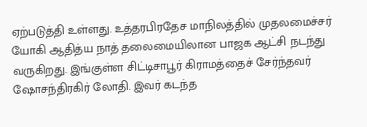ஏற்படுத்தி உள்ளது. உத்தரபிரதேச மாநிலத்தில் முதலமைச்சர் யோகி ஆதித்ய நாத் தலைமையிலான பாஜக ஆட்சி நடந்து வருகிறது. இங்குள்ள சிட்டிசாபூர் கிராமத்தைச் சேர்ந்தவர் ஷோசந்திரகிர் லோதி. இவர் கடந்த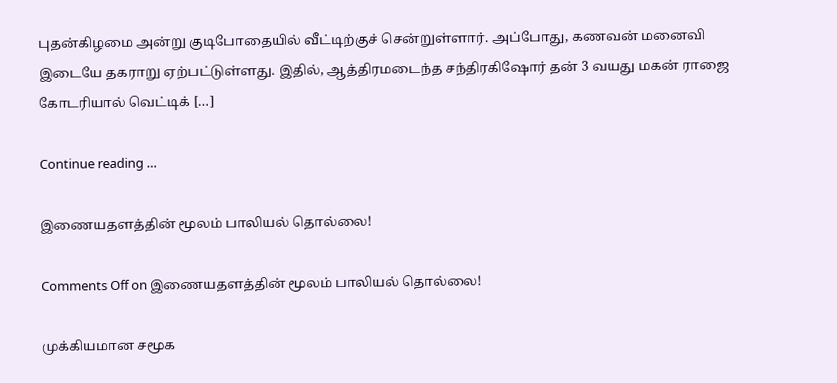புதன்கிழமை அன்று குடிபோதையில் வீட்டிற்குச் சென்றுள்ளார். அப்போது, கணவன் மனைவி இடையே தகராறு ஏற்பட்டுள்ளது. இதில், ஆத்திரமடைந்த சந்திரகிஷோர் தன் 3 வயது மகன் ராஜை கோடரியால் வெட்டிக் […]

Continue reading …

இணையதளத்தின் மூலம் பாலியல் தொல்லை!

Comments Off on இணையதளத்தின் மூலம் பாலியல் தொல்லை!

முக்கியமான சமூக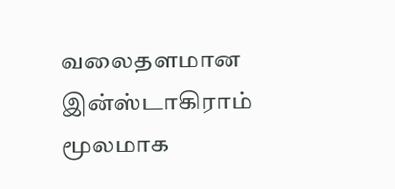வலைதளமான இன்ஸ்டாகிராம் மூலமாக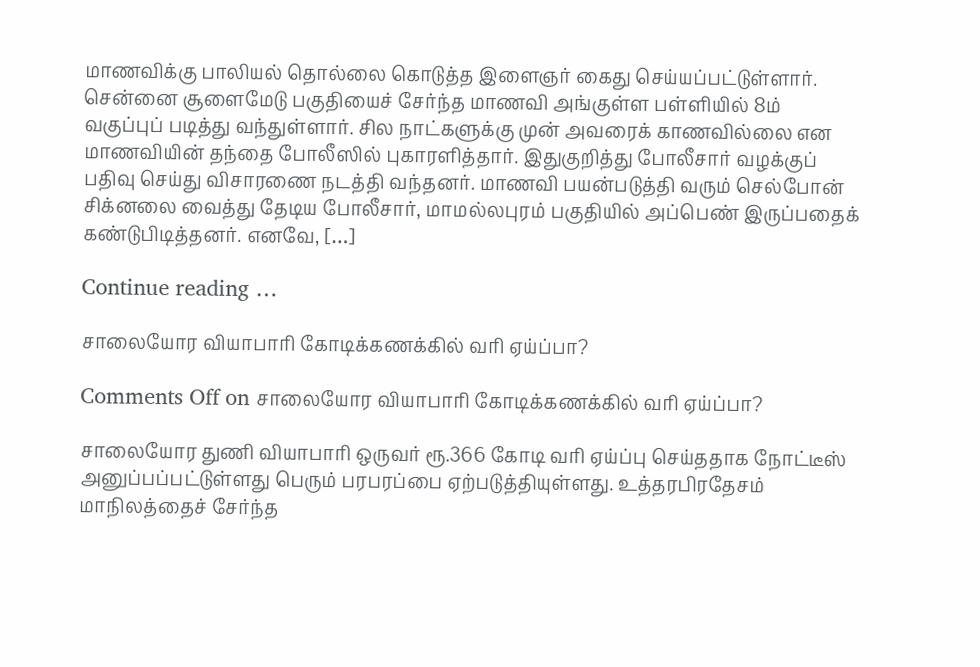மாணவிக்கு பாலியல் தொல்லை கொடுத்த இளைஞர் கைது செய்யப்பட்டுள்ளார். சென்னை சூளைமேடு பகுதியைச் சேர்ந்த மாணவி அங்குள்ள பள்ளியில் 8ம் வகுப்புப் படித்து வந்துள்ளார். சில நாட்களுக்கு முன் அவரைக் காணவில்லை என மாணவியின் தந்தை போலீஸில் புகாரளித்தார். இதுகுறித்து போலீசார் வழக்குப் பதிவு செய்து விசாரணை நடத்தி வந்தனர். மாணவி பயன்படுத்தி வரும் செல்போன் சிக்னலை வைத்து தேடிய போலீசார், மாமல்லபுரம் பகுதியில் அப்பெண் இருப்பதைக் கண்டுபிடித்தனர். எனவே, […]

Continue reading …

சாலையோர வியாபாரி கோடிக்கணக்கில் வரி ஏய்ப்பா?

Comments Off on சாலையோர வியாபாரி கோடிக்கணக்கில் வரி ஏய்ப்பா?

சாலையோர துணி வியாபாரி ஒருவர் ரூ.366 கோடி வரி ஏய்ப்பு செய்ததாக நோட்டீஸ் அனுப்பப்பட்டுள்ளது பெரும் பரபரப்பை ஏற்படுத்தியுள்ளது. உத்தரபிரதேசம் மாநிலத்தைச் சேர்ந்த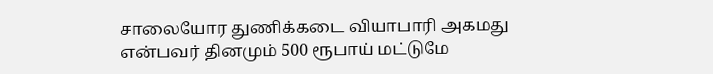சாலையோர துணிக்கடை வியாபாரி அகமது என்பவர் தினமும் 500 ரூபாய் மட்டுமே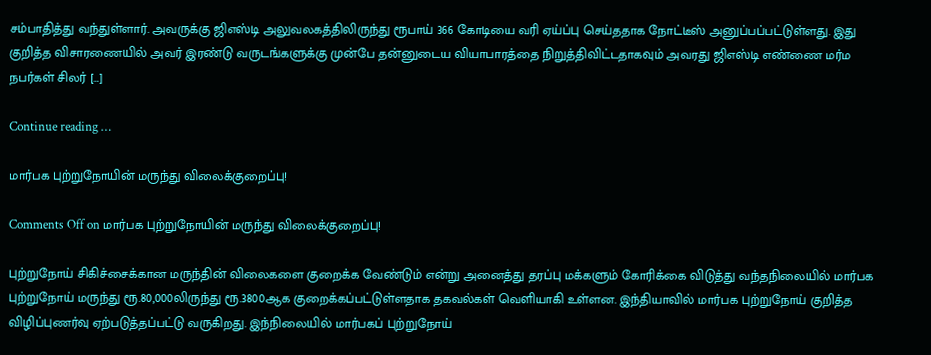சம்பாதித்து வந்துள்ளார். அவருக்கு ஜிஎஸ்டி அலுவலகத்திலிருந்து ரூபாய் 366 கோடியை வரி ஏய்ப்பு செய்ததாக நோட்டீஸ் அனுப்பப்பட்டுள்ளது. இது குறித்த விசாரணையில் அவர் இரண்டு வருடங்களுக்கு முன்பே தன்னுடைய வியாபாரத்தை நிறுத்திவிட்டதாகவும் அவரது ஜிஎஸ்டி எண்ணை மர்ம நபர்கள் சிலர் […]

Continue reading …

மார்பக புற்றுநோயின் மருந்து விலைக்குறைப்பு!

Comments Off on மார்பக புற்றுநோயின் மருந்து விலைக்குறைப்பு!

புற்றுநோய் சிகிச்சைக்கான மருந்தின் விலைகளை குறைக்க வேண்டும் என்று அனைத்து தரப்பு மக்களும் கோரிக்கை விடுத்து வந்தநிலையில் மார்பக புற்றுநோய் மருந்து ரூ.80,000லிருந்து ரூ.3800ஆக குறைக்கப்பட்டுள்ளதாக தகவல்கள் வெளியாகி உள்ளன. இந்தியாவில் மார்பக புற்றுநோய் குறித்த விழிப்புணர்வு ஏற்படுத்தப்பட்டு வருகிறது. இந்நிலையில் மார்பகப் புற்றுநோய்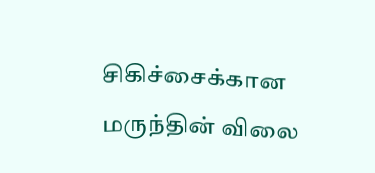சிகிச்சைக்கான மருந்தின் விலை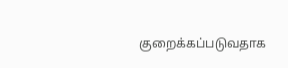குறைக்கப்படுவதாக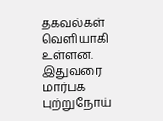தகவல்கள் வெளியாகி உள்ளன. இதுவரை மார்பக புற்றுநோய்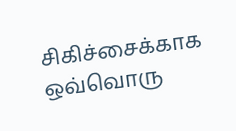சிகிச்சைக்காக ஒவ்வொரு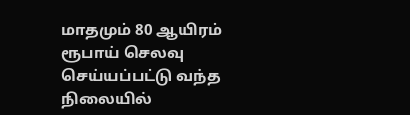மாதமும் 80 ஆயிரம் ரூபாய் செலவு செய்யப்பட்டு வந்த நிலையில்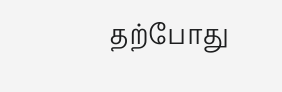தற்போது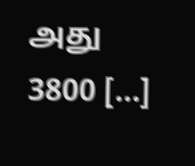அது 3800 […]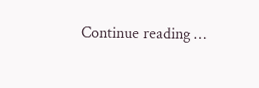Continue reading …